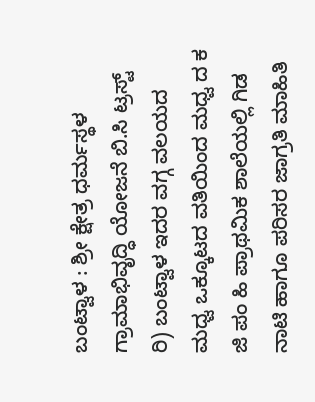ಬಂಟ್ವಾಳ : ಶ್ರೀ ಕ್ಷೇತ್ರ ಧರ್ಮಸ್ಥಳ ಗ್ರಾಮಾಭಿವೃದ್ಧಿ ಯೋಜನೆ ಬಿ.ಸಿ ಟ್ರಸ್ಟ್ ರಿ) ಬಂಟ್ವಾಳ ಇದರ ವಗ್ಗ ವಲಯದ ಮಧ್ವ ಒಕ್ಕೂಟದ ವತಿಯಿಂದ ಮಧ್ವ ದ ಕ ಜಿ ಪಂ ಹಿ ಪ್ರಾಥಮಿಕ ಶಾಲೆಯಲ್ಲಿ ಗಿಡ ನಾಟಿ ಹಾಗೂ ಪರಿಸರ ಜಾಗ್ರತಿ ಮಾಹಿತಿ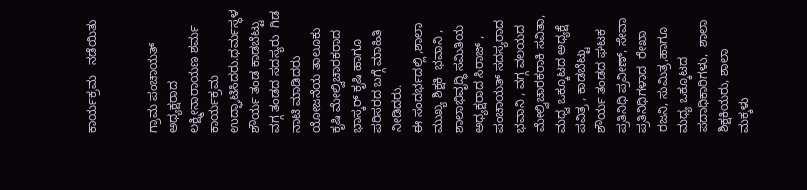ಕಾರ್ಯಕ್ರಮ   ನಡೆಯಿತು


ಗ್ರಾಮ ಪಂಚಾಯತ್ ಅಧ್ಯಕ್ಷರಾದ ಲಕ್ಷ್ಮೀನಾರಾಯಣ ಶರ್ಮ  ಕಾರ್ಯಕ್ರಮ ಉದ್ಘಾಟಿಸಿದರು.ಧರ್ಮಸ್ಥಳ ಶೌರ್ಯ ತಂಡ ಕಾಡಬೆಟ್ಟು ವಗ್ಗ ತಂಡದ ಸದಸ್ಯರು  ಗಿಡ ನಾಟಿ ಮಾಡಿದರು
ಯೋಜನೆಯ ತಾಲೂಕು ಕೃಷಿ ಮೇಲ್ವಿಚಾರಕರಾದ ಭಾಸ್ಕರ್ ಕೃಷಿ ಹಾಗೂ ಪರಿಸರದ ಬಗ್ಗೆ ಮಾಹಿತಿ ನೀಡಿದರು.
ಈ ಸಂದರ್ಭದಲ್ಲಿ ,ಶಾಲಾ ಮುಖ್ಯ ಶಿಕ್ಷಕಿ  ಭವಾನಿ ,  ಶಾಲಾಭಿವೃದ್ಧಿ ಸಮಿತಿಯ ಅಧ್ಯಕ್ಷರಾದ ಸಿರಾಜ್ , ಪಂಚಾಯತ್ ಸದಸ್ಯರಾದ ಭವಾನಿ , ವಗ್ಗ ವಲಯದ ಮೇಲ್ವಿಚಾರಕರಾಕಿ ಸವಿತಾ,   ಮಧ್ವ ಒಕ್ಕೂಟದ ಅಧ್ಯಕ್ಷೆ ಪವಿತ್ರ , ಕಾಡಬೆಟ್ಟು ಶೌರ್ಯ ತಂಡದ ಘಟಕ ಪ್ರತಿನಿಧಿ ಪ್ರವೀಣ್, ಸೇವಾ ಪ್ರತಿನಿಧಿಗಳಾದ  ರೇಖಾ ರಜನಿ, ಸುಮಿತ್ರ,ಹಾಗೂ ಮಧ್ಯ ಒಕ್ಕೂಟದ ಪದಾಧಿಕಾರಿಗಳು,  ಶಾಲಾ ಶಿಕ್ಷಕಿಯರು, ಶಾಲಾ  ಮಕ್ಕಳು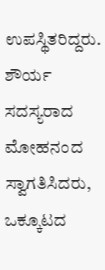ಉಪಸ್ಥಿತರಿದ್ದರು.
ಶೌರ್ಯ ಸದಸ್ಯರಾದ ಮೋಹನಂದ  ಸ್ವಾಗತಿಸಿದರು,  ಒಕ್ಕೂಟದ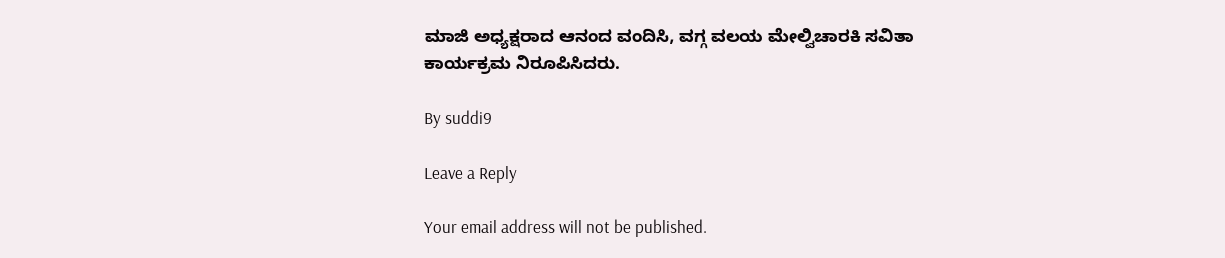ಮಾಜಿ ಅಧ್ಯಕ್ಷರಾದ ಆನಂದ ವಂದಿಸಿ, ವಗ್ಗ ವಲಯ ಮೇಲ್ವಿಚಾರಕಿ ಸವಿತಾ ಕಾರ್ಯಕ್ರಮ ನಿರೂಪಿಸಿದರು.

By suddi9

Leave a Reply

Your email address will not be published.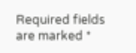Required fields are marked *